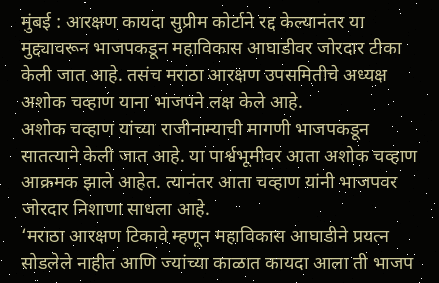मुंबई : आरक्षण कायदा सुप्रीम कोर्टाने रद्द केल्यानंतर या मुद्द्यावरून भाजपकडून महाविकास आघाडीवर जोरदार टीका केली जात आहे. तसंच मराठा आरक्षण उपसमितीचे अध्यक्ष अशोक चव्हाण याना भाजपने लक्ष केले आहे.
अशोक चव्हाण यांच्या राजीनाम्याची मागणी भाजपकडून सातत्याने केली जात आहे. या पार्श्वभूमीवर आता अशोक चव्हाण आक्रमक झाले आहेत. त्यानंतर आता चव्हाण यांनी भाजपवर जोरदार निशाणा साधला आहे.
‘मराठा आरक्षण टिकावे म्हणून महाविकास आघाडीने प्रयत्न सोडलेले नाहीत आणि ज्यांच्या काळात कायदा आला ती भाजप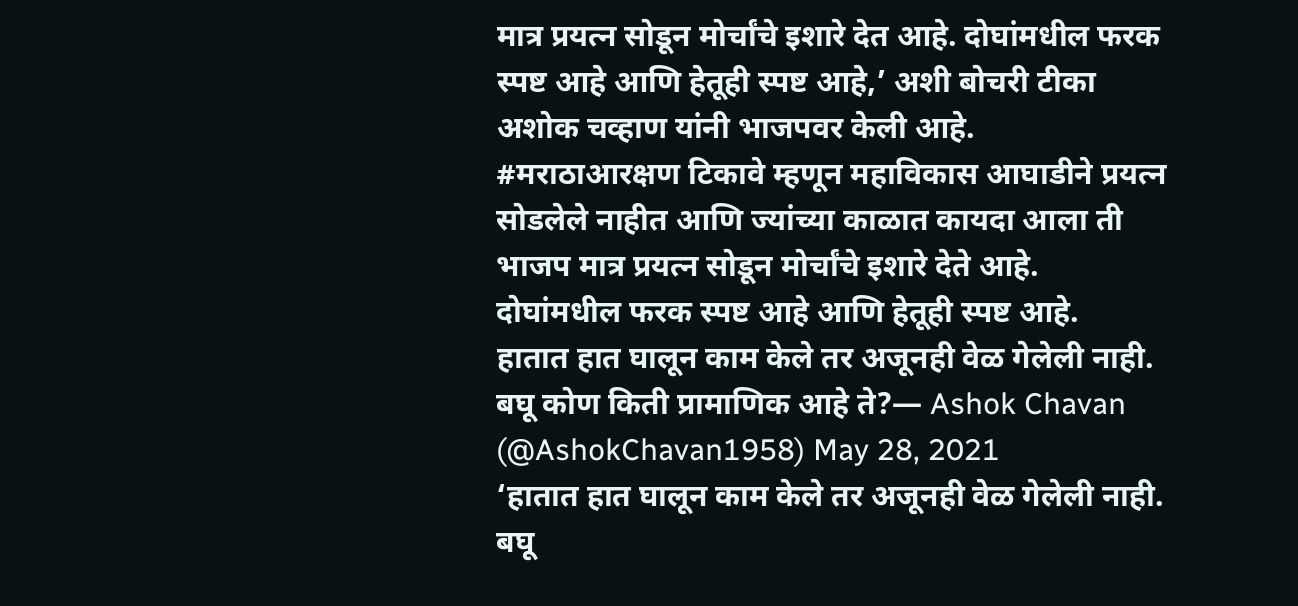मात्र प्रयत्न सोडून मोर्चांचे इशारे देत आहे. दोघांमधील फरक स्पष्ट आहे आणि हेतूही स्पष्ट आहे,’ अशी बोचरी टीका अशोक चव्हाण यांनी भाजपवर केली आहे.
#मराठाआरक्षण टिकावे म्हणून महाविकास आघाडीने प्रयत्न सोडलेले नाहीत आणि ज्यांच्या काळात कायदा आला ती भाजप मात्र प्रयत्न सोडून मोर्चांचे इशारे देते आहे.
दोघांमधील फरक स्पष्ट आहे आणि हेतूही स्पष्ट आहे.
हातात हात घालून काम केले तर अजूनही वेळ गेलेली नाही.
बघू कोण किती प्रामाणिक आहे ते?— Ashok Chavan (@AshokChavan1958) May 28, 2021
‘हातात हात घालून काम केले तर अजूनही वेळ गेलेली नाही. बघू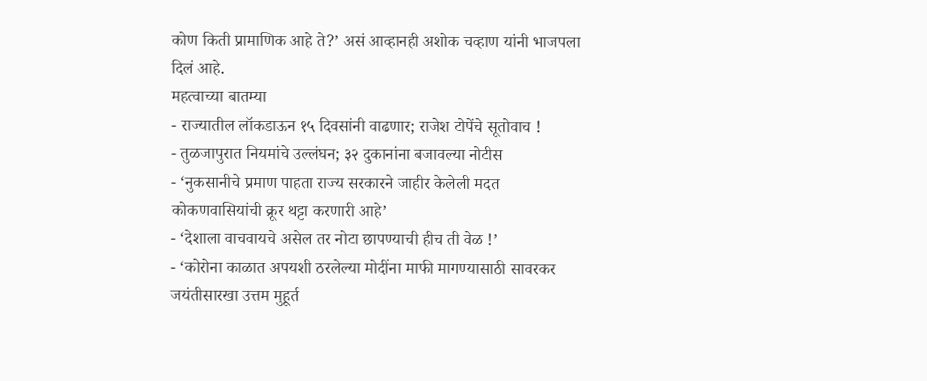कोण किती प्रामाणिक आहे ते?’ असं आव्हानही अशोक चव्हाण यांनी भाजपला दिलं आहे.
महत्वाच्या बातम्या
- राज्यातील लॉकडाऊन १५ दिवसांनी वाढणार; राजेश टोपेंचे सूतोवाच !
- तुळजापुरात नियमांचे उल्लंघन; ३२ दुकानांना बजावल्या नोटीस
- ‘नुकसानीचे प्रमाण पाहता राज्य सरकारने जाहीर केलेली मदत कोकणवासियांची क्रूर थट्टा करणारी आहे’
- ‘देशाला वाचवायचे असेल तर नोटा छापण्याची हीच ती वेळ !’
- ‘कोरोना काळात अपयशी ठरलेल्या मोदींना माफी मागण्यासाठी सावरकर जयंतीसारखा उत्तम मुहूर्त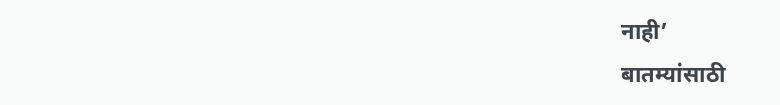नाही’
बातम्यांसाठी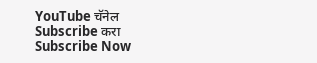YouTube चॅनेल Subscribe करा
Subscribe Now